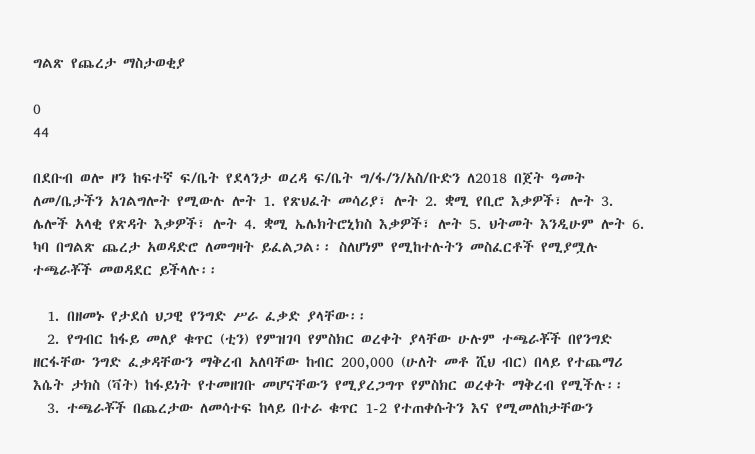ግልጽ የጨረታ ማስታወቂያ

0
44

በደቡብ ወሎ ዞን ከፍተኛ ፍ/ቤት የደላንታ ወረዳ ፍ/ቤት ግ/ፋ/ን/አስ/ቡድን ለ2018 በጀት ዓመት ለመ/ቤታችን አገልግሎት የሚውሉ ሎት 1. የጽህፈት መሳሪያ፣ ሎት 2. ቋሚ የቢሮ እቃዎች፣ ሎት 3. ሌሎች አላቂ የጽዳት እቃዎች፣ ሎት 4. ቋሚ ኤሌክትሮኒክስ እቃዎች፣ ሎት 5. ህትመት እንዲሁም ሎት 6. ካባ በግልጽ ጨረታ አወዳድሮ ለመግዛት ይፈልጋል፡፡ ስለሆነም የሚከተሉትን መስፈርቶች የሚያሟሉ ተጫራቾች መወዳደር ይችላሉ፡፡

  1. በዘመኑ የታደሰ ህጋዊ የንግድ ሥራ ፈቃድ ያላቸው፡፡
  2. የግብር ከፋይ መለያ ቁጥር (ቲን) የምዝገባ የምስክር ወረቀት ያላቸው ሁሉም ተጫራቾች በየንግድ ዘርፋቸው ንግድ ፈቃዳቸውን ማቅረብ አለባቸው ከብር 200,000 (ሁለት መቶ ሺህ ብር) በላይ የተጨማሪ እሴት ታክስ (ቫት) ከፋይነት የተመዘገቡ መሆናቸውን የሚያረጋግጥ የምስክር ወረቀት ማቅረብ የሚችሉ፡፡
  3. ተጫራቾች በጨረታው ለመሳተፍ ከላይ በተራ ቁጥር 1-2 የተጠቀሱትን እና የሚመለከታቸውን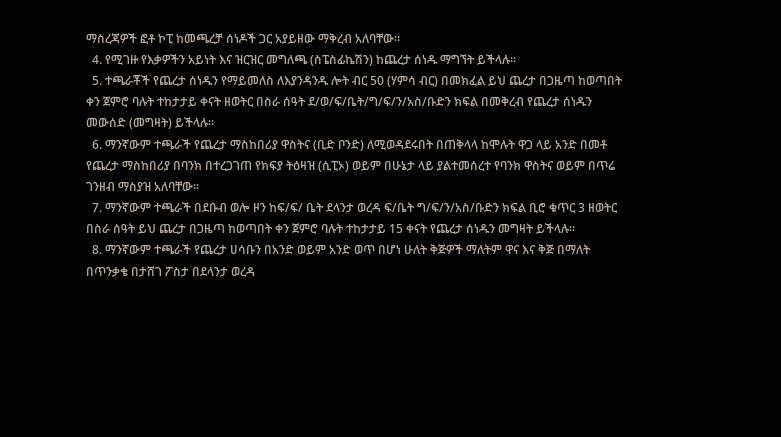ማስረጃዎች ፎቶ ኮፒ ከመጫረቻ ሰነዶች ጋር አያይዘው ማቅረብ አለባቸው፡፡
  4. የሚገዙ የእቃዎችን አይነት እና ዝርዝር መግለጫ (ስፔስፊኬሽን) ከጨረታ ሰነዱ ማግኘት ይችላሉ፡፡
  5. ተጫራቾች የጨረታ ሰነዱን የማይመለስ ለእያንዳንዱ ሎት ብር 50 (ሃምሳ ብር) በመክፈል ይህ ጨረታ በጋዜጣ ከወጣበት ቀን ጀምሮ ባሉት ተከታታይ ቀናት ዘወትር በስራ ሰዓት ደ/ወ/ፍ/ቤት/ግ/ፍ/ን/አስ/ቡድን ክፍል በመቅረብ የጨረታ ሰነዱን መውሰድ (መግዛት) ይችላሉ፡፡
  6. ማንኛውም ተጫራች የጨረታ ማስከበሪያ ዋስትና (ቢድ ቦንድ) ለሚወዳደሩበት በጠቅላላ ከሞሉት ዋጋ ላይ አንድ በመቶ የጨረታ ማስከበሪያ በባንክ በተረጋገጠ የክፍያ ትዕዛዝ (ሲፒኦ) ወይም በሁኔታ ላይ ያልተመሰረተ የባንክ ዋስትና ወይም በጥሬ ገንዘብ ማስያዝ አለባቸው፡፡
  7. ማንኛውም ተጫራች በደቡብ ወሎ ዞን ከፍ/ፍ/ ቤት ደላንታ ወረዳ ፍ/ቤት ግ/ፍ/ን/አስ/ቡድን ክፍል ቢሮ ቁጥር 3 ዘወትር በስራ ሰዓት ይህ ጨረታ በጋዜጣ ከወጣበት ቀን ጀምሮ ባሉት ተከታታይ 15 ቀናት የጨረታ ሰነዱን መግዛት ይችላሉ፡፡
  8. ማንኛውም ተጫራች የጨረታ ሀሳቡን በአንድ ወይም አንድ ወጥ በሆነ ሁለት ቅጅዎች ማለትም ዋና እና ቅጅ በማለት በጥንቃቄ በታሸገ ፖስታ በደላንታ ወረዳ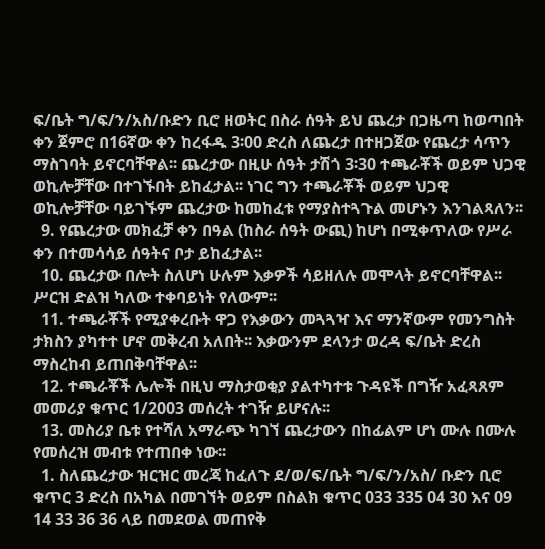ፍ/ቤት ግ/ፍ/ን/አስ/ቡድን ቢሮ ዘወትር በስራ ሰዓት ይህ ጨረታ በጋዜጣ ከወጣበት ቀን ጀምሮ በ16ኛው ቀን ከረፋዱ 3፡00 ድረስ ለጨረታ በተዘጋጀው የጨረታ ሳጥን ማስገባት ይኖርባቸዋል፡፡ ጨረታው በዚሁ ሰዓት ታሽጎ 3፡30 ተጫራቾች ወይም ህጋዊ ወኪሎቻቸው በተገኙበት ይከፈታል፡፡ ነገር ግን ተጫራቾች ወይም ህጋዊ ወኪሎቻቸው ባይገኙም ጨረታው ከመከፈቱ የማያስተጓጉል መሆኑን እንገልጻለን፡፡
  9. የጨረታው መክፈቻ ቀን በዓል (ከስራ ሰዓት ውጪ) ከሆነ በሚቀጥለው የሥራ ቀን በተመሳሳይ ሰዓትና ቦታ ይከፈታል፡፡
  10. ጨረታው በሎት ስለሆነ ሁሉም እቃዎች ሳይዘለሉ መሞላት ይኖርባቸዋል፡፡ ሥርዝ ድልዝ ካለው ተቀባይነት የለውም፡፡
  11. ተጫራቾች የሚያቀረቡት ዋጋ የእቃውን መጓጓዣ እና ማንኛውም የመንግስት ታክስን ያካተተ ሆኖ መቅረብ አለበት፡፡ እቃውንም ደላንታ ወረዳ ፍ/ቤት ድረስ ማስረከብ ይጠበቅባቸዋል፡፡
  12. ተጫራቾች ሌሎች በዚህ ማስታወቂያ ያልተካተቱ ጉዳዩች በግዥ አፈጻጸም መመሪያ ቁጥር 1/2003 መሰረት ተገዥ ይሆናሉ፡፡
  13. መስሪያ ቤቱ የተሻለ አማራጭ ካገኘ ጨረታውን በከፊልም ሆነ ሙሉ በሙሉ የመሰረዝ መብቱ የተጠበቀ ነው፡፡
  1. ስለጨረታው ዝርዝር መረጃ ከፈለጉ ደ/ወ/ፍ/ቤት ግ/ፍ/ን/አስ/ ቡድን ቢሮ ቁጥር 3 ድረስ በአካል በመገኘት ወይም በስልክ ቁጥር 033 335 04 30 እና 09 14 33 36 36 ላይ በመደወል መጠየቅ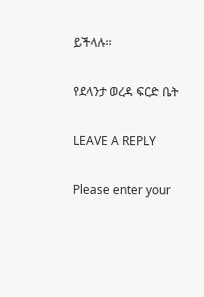ይችላሉ፡፡

የደላንታ ወረዳ ፍርድ ቤት

LEAVE A REPLY

Please enter your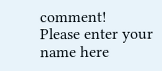comment!
Please enter your name here